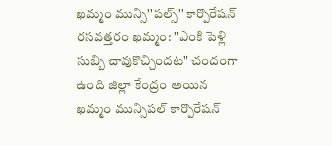ఖమ్మం మున్సి''పల్స్'' కార్పొరేషన్ రసవత్తరం ఖమ్మం: "ఎంకి పెళ్లి సుబ్బి చావుకొచ్చిందట" చందంగా ఉంది జిల్లా కేంద్రం అయిన ఖమ్మం మున్సిపల్ కార్పొరేషన్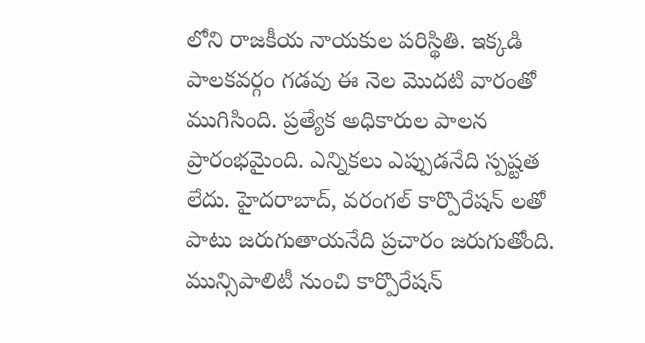లోని రాజకీయ నాయకుల పరిస్థితి. ఇక్కడి పాలకవర్గం గడవు ఈ నెల మొదటి వారంతో ముగిసింది. ప్రత్యేక అధికారుల పాలన ప్రారంభమైంది. ఎన్నికలు ఎప్పుడనేది స్పష్టత లేదు. హైదరాబాద్, వరంగల్ కార్పొరేషన్ లతో పాటు జరుగుతాయనేది ప్రచారం జరుగుతోంది. మున్సిపాలిటీ నుంచి కార్పొరేషన్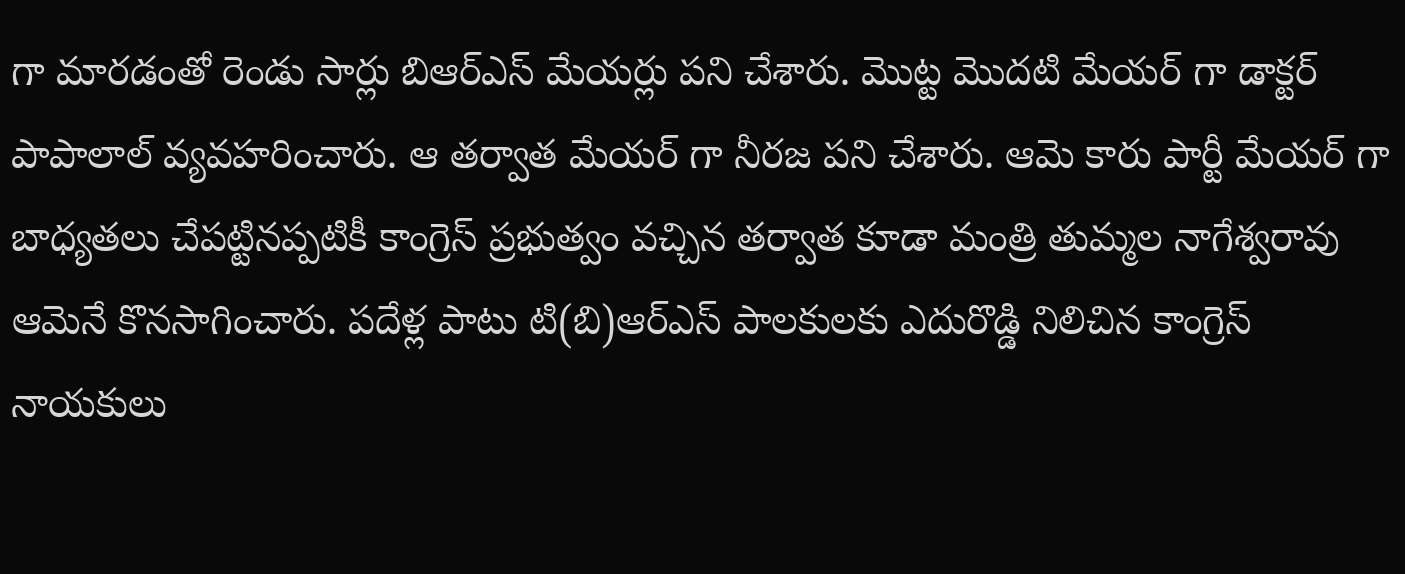గా మారడంతో రెండు సార్లు బిఆర్ఎస్ మేయర్లు పని చేశారు. మొట్ట మొదటి మేయర్ గా డాక్టర్ పాపాలాల్ వ్యవహరించారు. ఆ తర్వాత మేయర్ గా నీరజ పని చేశారు. ఆమె కారు పార్టీ మేయర్ గా బాధ్యతలు చేపట్టినప్పటికీ కాంగ్రెస్ ప్రభుత్వం వచ్చిన తర్వాత కూడా మంత్రి తుమ్మల నాగేశ్వరావు ఆమెనే కొనసాగించారు. పదేళ్ల పాటు టి(బి)ఆర్ఎస్ పాలకులకు ఎదురొడ్డి నిలిచిన కాంగ్రెస్ నాయకులు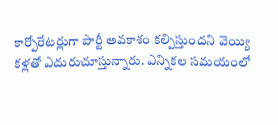కార్పోరేటర్లుగా పార్టీ అవకాశం కల్పిస్తుందని వెయ్యి కళ్లతో ఎదురుచూస్తున్నారు. ఎన్నికల సమయంలో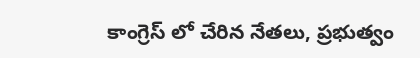కాంగ్రెస్ లో చేరిన నేతలు, ప్రభుత్వం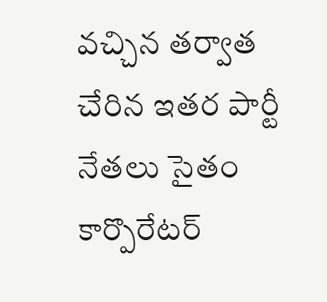వచ్చిన తర్వాత చేరిన ఇతర పార్టీ నేతలు సైతం కార్పొరేటర్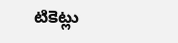టికెట్లు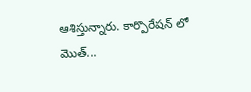ఆశిస్తున్నారు. కార్పొరేషన్ లో మొత్...